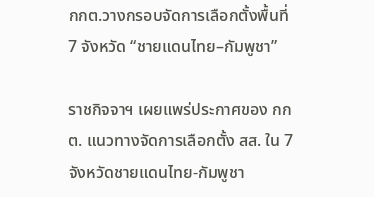กกต.วางกรอบจัดการเลือกตั้งพื้นที่ 7 จังหวัด “ชายแดนไทย–กัมพูชา”

ราชกิจจาฯ เผยแพร่ประกาศของ กกต. แนวทางจัดการเลือกตั้ง สส. ใน 7 จังหวัดชายแดนไทย-กัมพูชา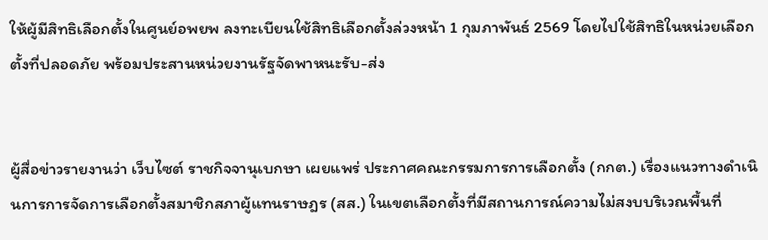ให้ผู้มีสิทธิเลือกตั้งในศูนย์อพยพ ลงทะเบียนใช้สิทธิเลือกตั้งล่วงหน้า 1 กุมภาพันธ์ 2569 โดยไปใช้สิทธิในหน่วยเลือกตั้งที่ปลอดภัย พร้อมประสานหน่วยงานรัฐจัดพาหนะรับ-ส่ง


ผู้สื่อข่าวรายงานว่า เว็บไซต์ ราชกิจจานุเบกษา เผยแพร่ ประกาศคณะกรรมการการเลือกตั้ง (กกต.) เรื่องแนวทางดำเนินการการจัดการเลือกตั้งสมาชิกสภาผู้แทนราษฎร (สส.) ในเขตเลือกตั้งที่มีสถานการณ์ความไม่สงบบริเวณพื้นที่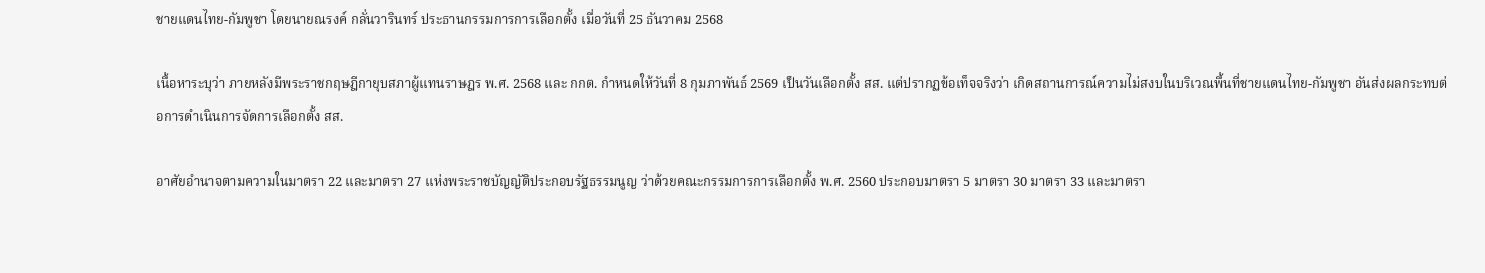ชายแดนไทย-กัมพูชา โดยนายณรงค์ กลั่นวารินทร์ ประธานกรรมการการเลือกตั้ง เมื่อวันที่ 25 ธันวาคม 2568

เนื้อหาระบุว่า ภายหลังมีพระราชกฤษฎีกายุบสภาผู้แทนราษฎร พ.ศ. 2568 และ กกต. กำหนดให้วันที่ 8 กุมภาพันธ์ 2569 เป็นวันเลือกตั้ง สส. แต่ปรากฏข้อเท็จจริงว่า เกิดสถานการณ์ความไม่สงบในบริเวณพื้นที่ชายแดนไทย-กัมพูชา อันส่งผลกระทบต่อการดำเนินการจัดการเลือกตั้ง สส.

อาศัยอำนาจตามความในมาตรา 22 และมาตรา 27 แห่งพระราชบัญญัติประกอบรัฐธรรมนูญ ว่าด้วยคณะกรรมการการเลือกตั้ง พ.ศ. 2560 ประกอบมาตรา 5 มาตรา 30 มาตรา 33 และมาตรา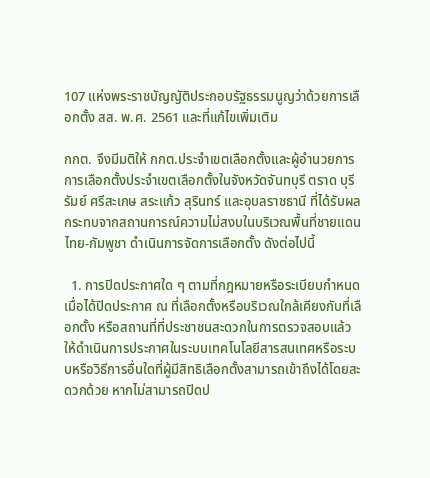107 แห่งพระราชบัญญัติประกอบรัฐธรรมนูญว่าด้วยการเลือกตั้ง สส. พ.ศ. 2561 และที่แก้ไขเพิ่มเติม

กกต. จึงมีมติให้ กกต.ประจำเขตเลือกตั้งและผู้อำนวยการการเลือกตั้งประจำเขตเลือกตั้งในจังหวัดจันทบุรี ตราด บุรีรัมย์ ศรีสะเกษ สระแก้ว สุรินทร์ และอุบลราชธานี ที่ได้รับผลกระทบจากสถานการณ์ความไม่สงบในบริเวณพื้นที่ชายแดนไทย-กัมพูชา ดำเนินการจัดการเลือกตั้ง ดังต่อไปนี้

  1. การปิดประกาศใด ๆ ตามที่กฎหมายหรือระเบียบกำหนด เมื่อได้ปิดประกาศ ณ ที่เลือกตั้งหรือบริเวณใกล้เคียงกับที่เลือกตั้ง หรือสถานที่ที่ประชาชนสะดวกในการตรวจสอบแล้วให้ดำเนินการประกาศในระบบเทคโนโลยีสารสนเทศหรือระบบหรือวิธีการอื่นใดที่ผู้มีสิทธิเลือกตั้งสามารถเข้าถึงได้โดยสะดวกด้วย หากไม่สามารถปิดป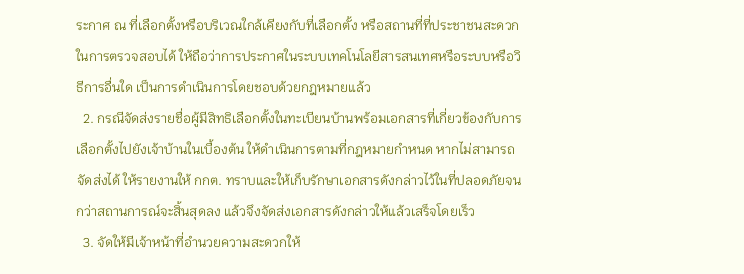ระกาศ ณ ที่เลือกตั้งหรือบริเวณใกล้เคียงกับที่เลือกตั้ง หรือสถานที่ที่ประชาชนสะดวกในการตรวจสอบได้ ให้ถือว่าการประกาศในระบบเทคโนโลยีสารสนเทศหรือระบบหรือวิธีการอื่นใด เป็นการดำเนินการโดยชอบด้วยกฎหมายแล้ว
  2. กรณีจัดส่งรายชื่อผู้มีสิทธิเลือกตั้งในทะเบียนบ้านพร้อมเอกสารที่เกี่ยวข้องกับการเลือกตั้งไปยังเจ้าบ้านในเบื้องต้น ให้ดำเนินการตามที่กฎหมายกำหนด หากไม่สามารถจัดส่งได้ ให้รายงานให้ กกต. ทราบและให้เก็บรักษาเอกสารดังกล่าวไว้ในที่ปลอดภัยจนกว่าสถานการณ์จะสิ้นสุดลง แล้วจึงจัดส่งเอกสารดังกล่าวให้แล้วเสร็จโดยเร็ว
  3. จัดให้มีเจ้าหน้าที่อำนวยความสะดวกให้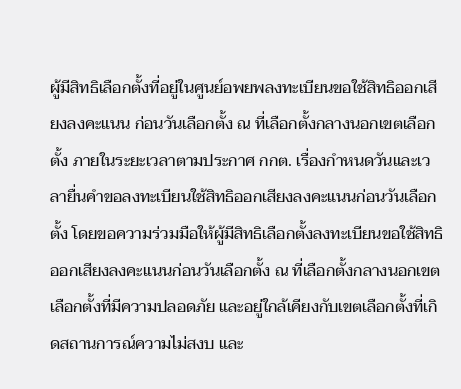ผู้มีสิทธิเลือกตั้งที่อยู่ในศูนย์อพยพลงทะเบียนขอใช้สิทธิออกเสียงลงคะแนน ก่อนวันเลือกตั้ง ณ ที่เลือกตั้งกลางนอกเขตเลือกตั้ง ภายในระยะเวลาตามประกาศ กกต. เรื่องกำหนดวันและเวลายื่นคำขอลงทะเบียนใช้สิทธิออกเสียงลงคะแนนก่อนวันเลือกตั้ง โดยขอความร่วมมือให้ผู้มีสิทธิเลือกตั้งลงทะเบียนขอใช้สิทธิออกเสียงลงคะแนนก่อนวันเลือกตั้ง ณ ที่เลือกตั้งกลางนอกเขตเลือกตั้งที่มีความปลอดภัย และอยู่ใกล้เคียงกับเขตเลือกตั้งที่เกิดสถานการณ์ความไม่สงบ และ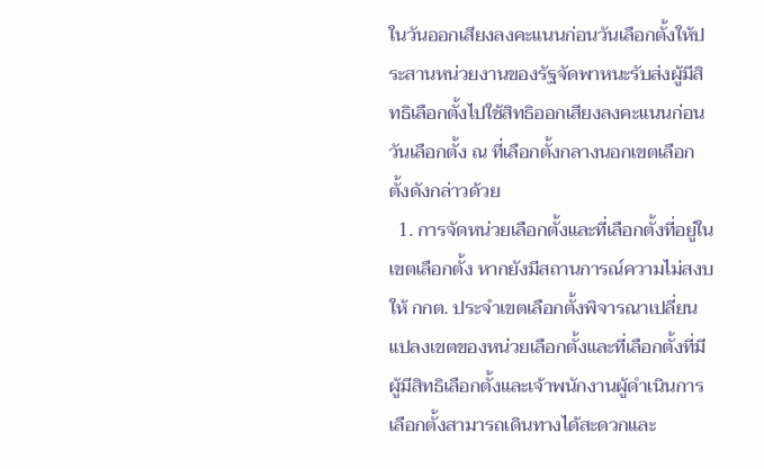ในวันออกเสียงลงคะแนนก่อนวันเลือกตั้งให้ประสานหน่วยงานของรัฐจัดพาหนะรับส่งผู้มีสิทธิเลือกตั้งไปใช้สิทธิออกเสียงลงคะแนนก่อนวันเลือกตั้ง ณ ที่เลือกตั้งกลางนอกเขตเลือกตั้งดังกล่าวด้วย
  1. การจัดหน่วยเลือกตั้งและที่เลือกตั้งที่อยู่ในเขตเลือกตั้ง หากยังมีสถานการณ์ความไม่สงบ ให้ กกต. ประจำเขตเลือกตั้งพิจารณาเปลี่ยนแปลงเขตของหน่วยเลือกตั้งและที่เลือกตั้งที่มีผู้มีสิทธิเลือกตั้งและเจ้าพนักงานผู้ดำเนินการเลือกตั้งสามารถเดินทางได้สะดวกและ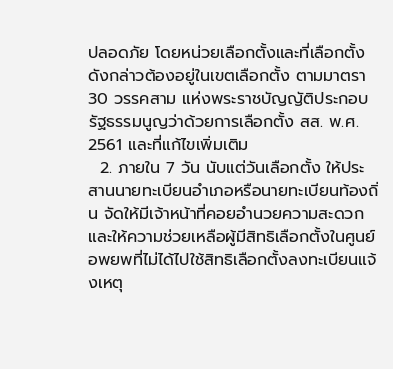ปลอดภัย โดยหน่วยเลือกตั้งและที่เลือกตั้งดังกล่าวต้องอยู่ในเขตเลือกตั้ง ตามมาตรา 30 วรรคสาม แห่งพระราชบัญญัติประกอบรัฐธรรมนูญว่าด้วยการเลือกตั้ง สส. พ.ศ. 2561 และที่แก้ไขเพิ่มเติม
  2. ภายใน 7 วัน นับแต่วันเลือกตั้ง ให้ประสานนายทะเบียนอำเภอหรือนายทะเบียนท้องถิ่น จัดให้มีเจ้าหน้าที่คอยอำนวยความสะดวกและให้ความช่วยเหลือผู้มีสิทธิเลือกตั้งในศูนย์อพยพที่ไม่ได้ไปใช้สิทธิเลือกตั้งลงทะเบียนแจ้งเหตุ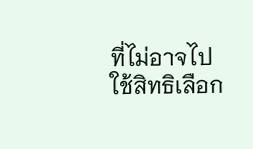ที่ไม่อาจไปใช้สิทธิเลือก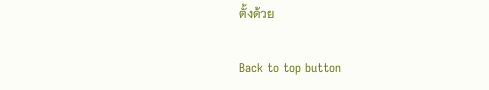ตั้งด้วย

Back to top button